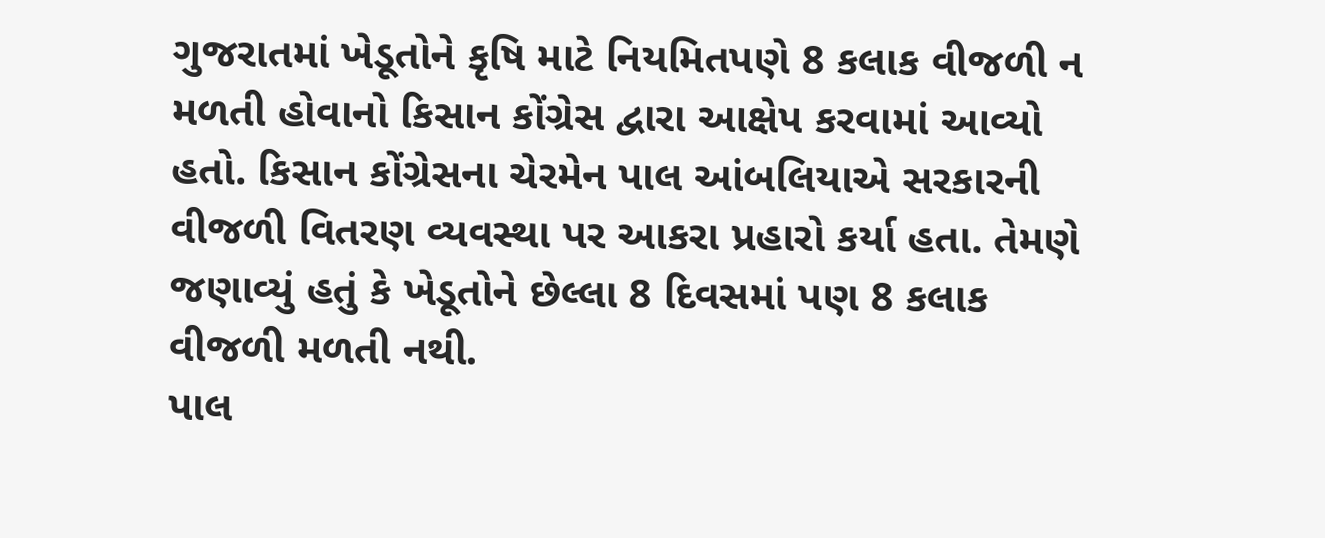ગુજરાતમાં ખેડૂતોને કૃષિ માટે નિયમિતપણે 8 કલાક વીજળી ન મળતી હોવાનો કિસાન કોંગ્રેસ દ્વારા આક્ષેપ કરવામાં આવ્યો હતો. કિસાન કોંગ્રેસના ચેરમેન પાલ આંબલિયાએ સરકારની વીજળી વિતરણ વ્યવસ્થા પર આકરા પ્રહારો કર્યા હતા. તેમણે જણાવ્યું હતું કે ખેડૂતોને છેલ્લા 8 દિવસમાં પણ 8 કલાક વીજળી મળતી નથી.
પાલ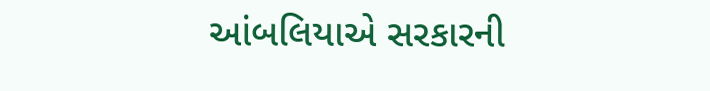આંબલિયાએ સરકારની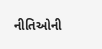નીતિઓની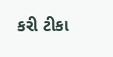કરી ટીકા